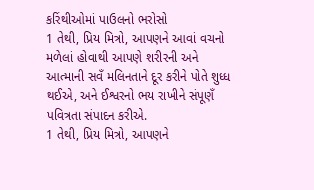કરિંથીઓમાં પાઉલનો ભરોસો
1 તેથી, પ્રિય મિત્રો, આપણને આવાં વચનો મળેલાં હોવાથી આપણે શરીરની અને આત્માની સવઁ મલિનતાને દૂર કરીને પોતે શુધ્ધ થઈએ, અને ઈશ્વરનો ભય રાખીને સંપૂણઁ પવિત્રતા સંપાદન કરીએ.
1 તેથી, પ્રિય મિત્રો, આપણને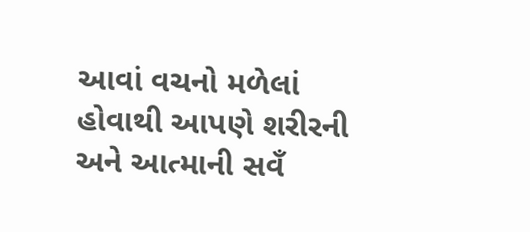આવાં વચનો મળેલાં હોવાથી આપણે શરીરની અને આત્માની સવઁ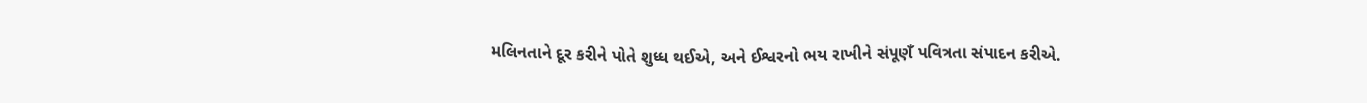મલિનતાને દૂર કરીને પોતે શુધ્ધ થઈએ, અને ઈશ્વરનો ભય રાખીને સંપૂણઁ પવિત્રતા સંપાદન કરીએ.